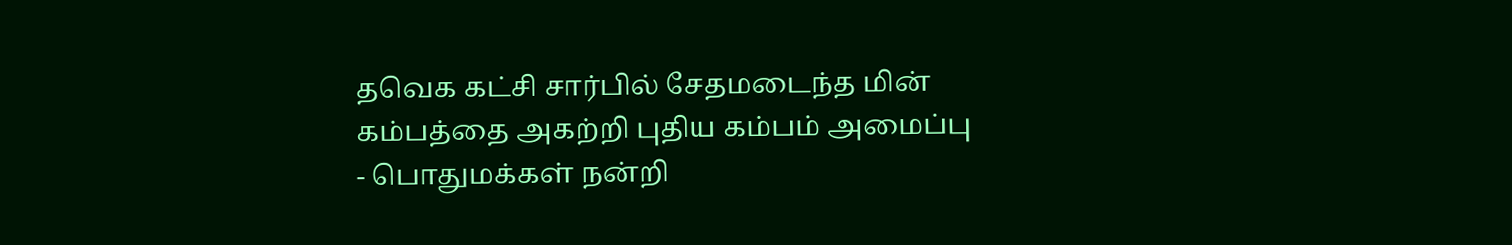தவெக கட்சி சார்பில் சேதமடைந்த மின் கம்பத்தை அகற்றி புதிய கம்பம் அமைப்பு - பொதுமக்கள் நன்றி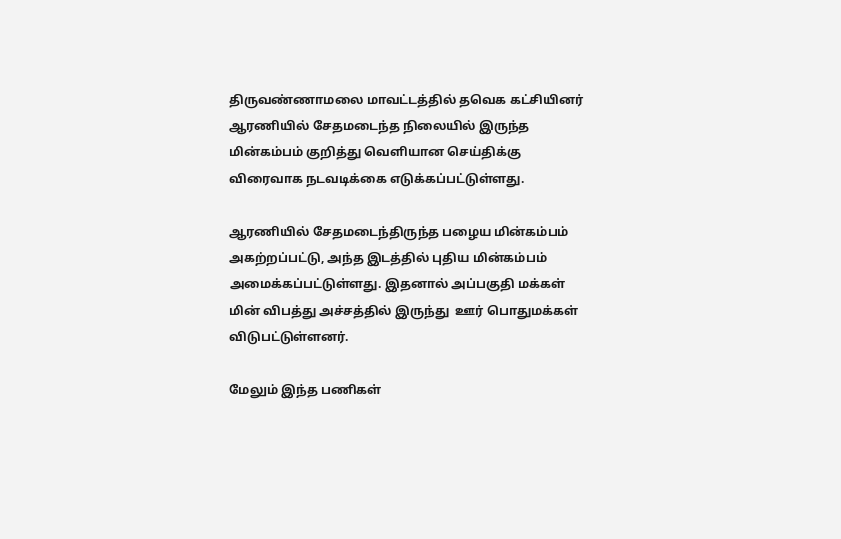திருவண்ணாமலை மாவட்டத்தில் தவெக கட்சியினர் ஆரணியில் சேதமடைந்த நிலையில் இருந்த மின்கம்பம் குறித்து வெளியான செய்திக்கு விரைவாக நடவடிக்கை எடுக்கப்பட்டுள்ளது.

ஆரணியில் சேதமடைந்திருந்த பழைய மின்கம்பம் அகற்றப்பட்டு, அந்த இடத்தில் புதிய மின்கம்பம் அமைக்கப்பட்டுள்ளது. இதனால் அப்பகுதி மக்கள் மின் விபத்து அச்சத்தில் இருந்து  ஊர் பொதுமக்கள் விடுபட்டுள்ளனர்.

மேலும் இந்த பணிகள்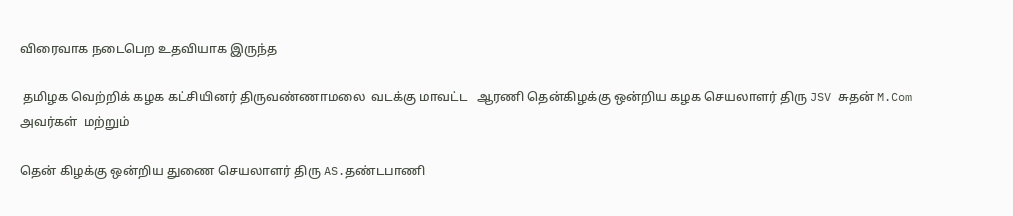விரைவாக நடைபெற உதவியாக இருந்த

 தமிழக வெற்றிக் கழக கட்சியினர் திருவண்ணாமலை  வடக்கு மாவட்ட   ஆரணி தென்கிழக்கு ஒன்றிய கழக செயலாளர் திரு JSV சுதன் M.Com அவர்கள்  மற்றும்

தென் கிழக்கு ஒன்றிய துணை செயலாளர் திரு AS.தண்டபாணி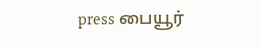press பையூர்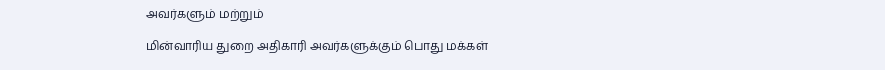அவர்களும் மற்றும்

மின்வாரிய துறை அதிகாரி அவர்களுக்கும் பொது மக்கள்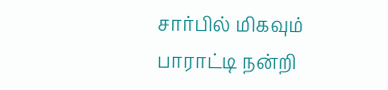சார்பில் மிகவும் பாராட்டி நன்றி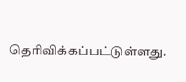தெரிவிக்கப்பட்டுள்ளது.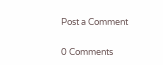Post a Comment

0 Comments